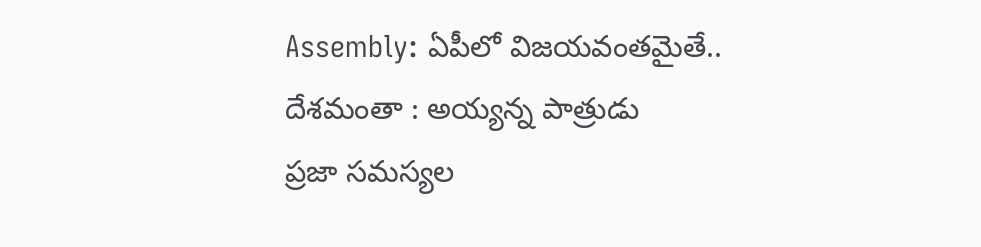Assembly: ఏపీలో విజయవంతమైతే.. దేశమంతా : అయ్యన్న పాత్రుడు
ప్రజా సమస్యల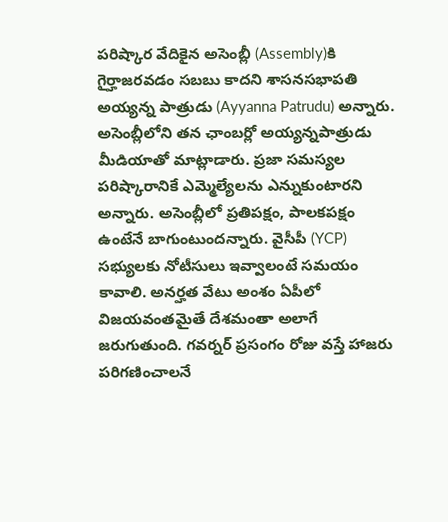పరిష్కార వేదికైన అసెంబ్లీ (Assembly)కి గైర్హాజరవడం సబబు కాదని శాసనసభాపతి అయ్యన్న పాత్రుడు (Ayyanna Patrudu) అన్నారు. అసెంబ్లీలోని తన ఛాంబర్లో అయ్యన్నపాత్రుడు మీడియాతో మాట్లాడారు. ప్రజా సమస్యల పరిష్కారానికే ఎమ్మెల్యేలను ఎన్నుకుంటారని అన్నారు. అసెంబ్లీలో ప్రతిపక్షం, పాలకపక్షం ఉంటేనే బాగుంటుందన్నారు. వైసీపీ (YCP) సభ్యులకు నోటీసులు ఇవ్వాలంటే సమయం కావాలి. అనర్హత వేటు అంశం ఏపీలో విజయవంతమైతే దేశమంతా అలాగే జరుగుతుంది. గవర్నర్ ప్రసంగం రోజు వస్తే హాజరు పరిగణించాలనే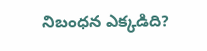నిబంధన ఎక్కడిది?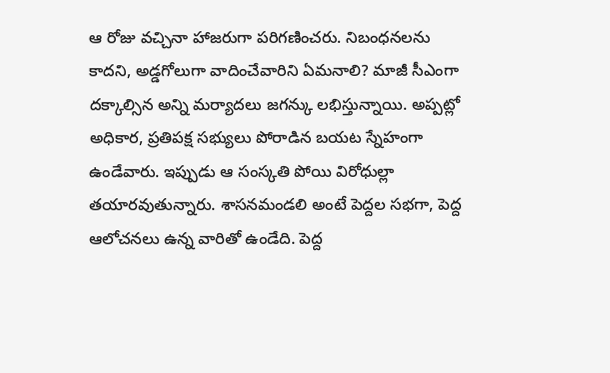ఆ రోజు వచ్చినా హాజరుగా పరిగణించరు. నిబంధనలను కాదని, అడ్డగోలుగా వాదించేవారిని ఏమనాలి? మాజీ సీఎంగా దక్కాల్సిన అన్ని మర్యాదలు జగన్కు లభిస్తున్నాయి. అప్పట్లో అధికార, ప్రతిపక్ష సభ్యులు పోరాడిన బయట స్నేహంగా ఉండేవారు. ఇప్పుడు ఆ సంస్కతి పోయి విరోధుల్లా తయారవుతున్నారు. శాసనమండలి అంటే పెద్దల సభగా, పెద్ద ఆలోచనలు ఉన్న వారితో ఉండేది. పెద్ద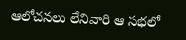ఆలోచనలు లేనివారి ఆ సభలో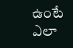ఉంటే ఎలా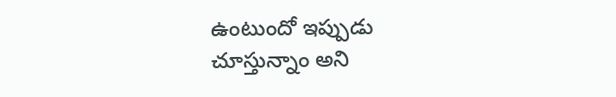ఉంటుందో ఇప్పుడు చూస్తున్నాం అని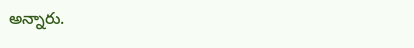అన్నారు.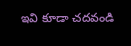ఇవి కూడా చదవండి